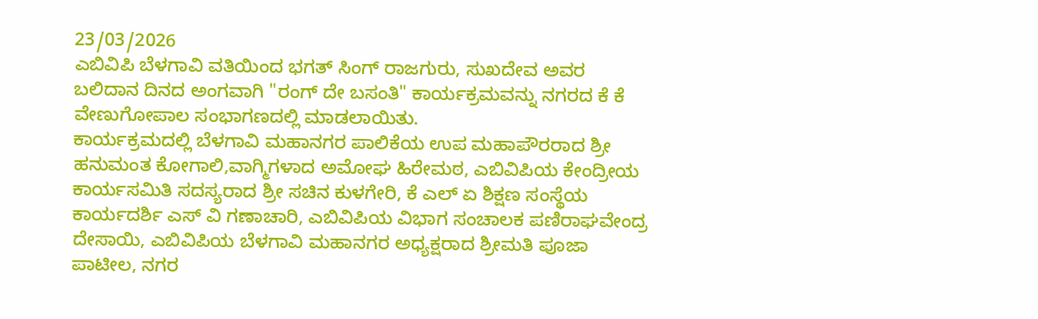23/03/2026
ಎಬಿವಿಪಿ ಬೆಳಗಾವಿ ವತಿಯಿಂದ ಭಗತ್ ಸಿಂಗ್ ರಾಜಗುರು, ಸುಖದೇವ ಅವರ ಬಲಿದಾನ ದಿನದ ಅಂಗವಾಗಿ "ರಂಗ್ ದೇ ಬಸಂತಿ" ಕಾರ್ಯಕ್ರಮವನ್ನು ನಗರದ ಕೆ ಕೆ ವೇಣುಗೋಪಾಲ ಸಂಭಾಗಣದಲ್ಲಿ ಮಾಡಲಾಯಿತು.
ಕಾರ್ಯಕ್ರಮದಲ್ಲಿ ಬೆಳಗಾವಿ ಮಹಾನಗರ ಪಾಲಿಕೆಯ ಉಪ ಮಹಾಪೌರರಾದ ಶ್ರೀ ಹನುಮಂತ ಕೋಗಾಲಿ,ವಾಗ್ಮಿಗಳಾದ ಅಮೋಘ ಹಿರೇಮಠ, ಎಬಿವಿಪಿಯ ಕೇಂದ್ರೀಯ ಕಾರ್ಯಸಮಿತಿ ಸದಸ್ಯರಾದ ಶ್ರೀ ಸಚಿನ ಕುಳಗೇರಿ, ಕೆ ಎಲ್ ಏ ಶಿಕ್ಷಣ ಸಂಸ್ಥೆಯ ಕಾರ್ಯದರ್ಶಿ ಎಸ್ ವಿ ಗಣಾಚಾರಿ, ಎಬಿವಿಪಿಯ ವಿಭಾಗ ಸಂಚಾಲಕ ಪಣಿರಾಘವೇಂದ್ರ ದೇಸಾಯಿ, ಎಬಿವಿಪಿಯ ಬೆಳಗಾವಿ ಮಹಾನಗರ ಅಧ್ಯಕ್ಷರಾದ ಶ್ರೀಮತಿ ಪೂಜಾ ಪಾಟೀಲ, ನಗರ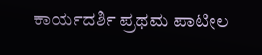ಕಾರ್ಯದರ್ಶಿ ಪ್ರಥಮ ಪಾಟೀಲ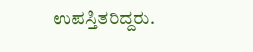ಉಪಸ್ತಿತರಿದ್ದರು.